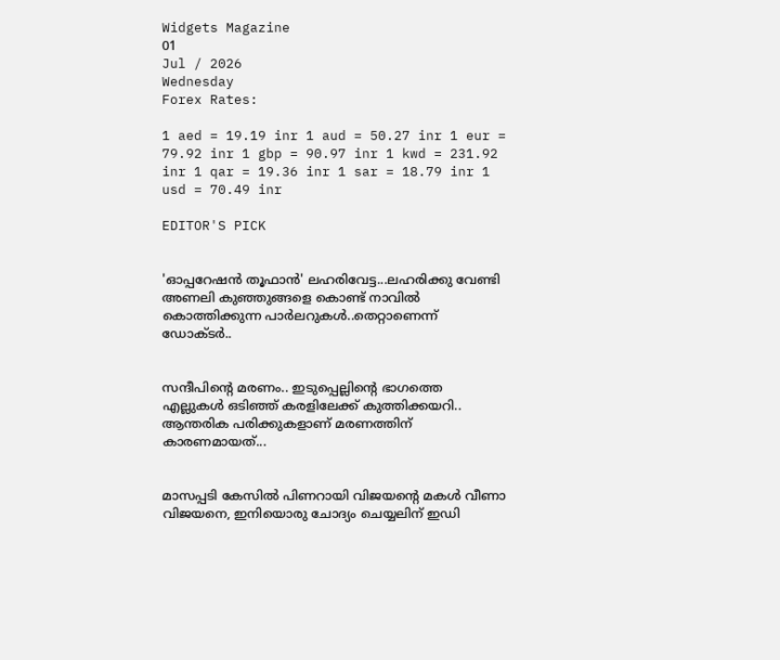Widgets Magazine
01
Jul / 2026
Wednesday
Forex Rates:

1 aed = 19.19 inr 1 aud = 50.27 inr 1 eur = 79.92 inr 1 gbp = 90.97 inr 1 kwd = 231.92 inr 1 qar = 19.36 inr 1 sar = 18.79 inr 1 usd = 70.49 inr

EDITOR'S PICK


'ഓപ്പറേഷൻ തൂഫാൻ' ലഹരിവേട്ട...ലഹരിക്കു വേണ്ടി അണലി കുഞ്ഞുങ്ങളെ കൊണ്ട് നാവിൽ കൊത്തിക്കുന്ന പാർലറുകൾ..തെറ്റാണെന്ന് ഡോക്ടർ..


സന്ദീപിന്റെ മരണം.. ഇടുപ്പെല്ലിന്റെ ഭാഗത്തെ എല്ലുകള്‍ ഒടിഞ്ഞ് കരളിലേക്ക് കുത്തിക്കയറി.. ആന്തരിക പരിക്കുകളാണ് മരണത്തിന് കാരണമായത്...


മാസപ്പടി കേസില്‍ പിണറായി വിജയന്റെ മകള്‍ വീണാ വിജയനെ, ഇനിയൊരു ചോദ്യം ചെയ്യലിന് ഇഡി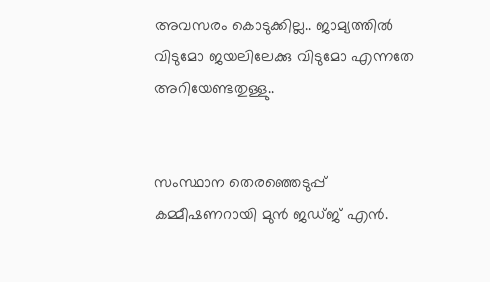അവസരം കൊടുക്കില്ല.. ജാമ്യത്തില്‍ വിടുമോ ജയലിലേക്കു വിടുമോ എന്നതേ അറിയേണ്ടതുള്ളു..


സംസ്ഥാന തെരഞ്ഞെടുപ്പ് കമ്മീഷണറായി മുന്‍ ജഡ്ജ് എന്‍.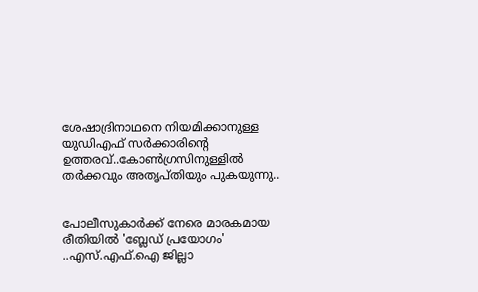ശേഷാദ്രിനാഥനെ നിയമിക്കാനുള്ള യുഡിഎഫ് സര്‍ക്കാരിന്റെ ഉത്തരവ്..കോണ്‍ഗ്രസിനുള്ളില്‍ തര്‍ക്കവും അതൃപ്തിയും പുകയുന്നു..


പോലീസുകാര്‍ക്ക് നേരെ മാരകമായ രീതിയില്‍ 'ബ്ലേഡ് പ്രയോഗം' ..എസ്.എഫ്.ഐ ജില്ലാ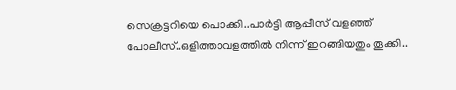സെക്രട്ടറിയെ പൊക്കി..പാർട്ടി ആപ്പീസ് വളഞ്ഞ് പോലീസ്..ഒളിത്താവളത്തിൽ നിന്ന് ഇറങ്ങിയതും തൂക്കി..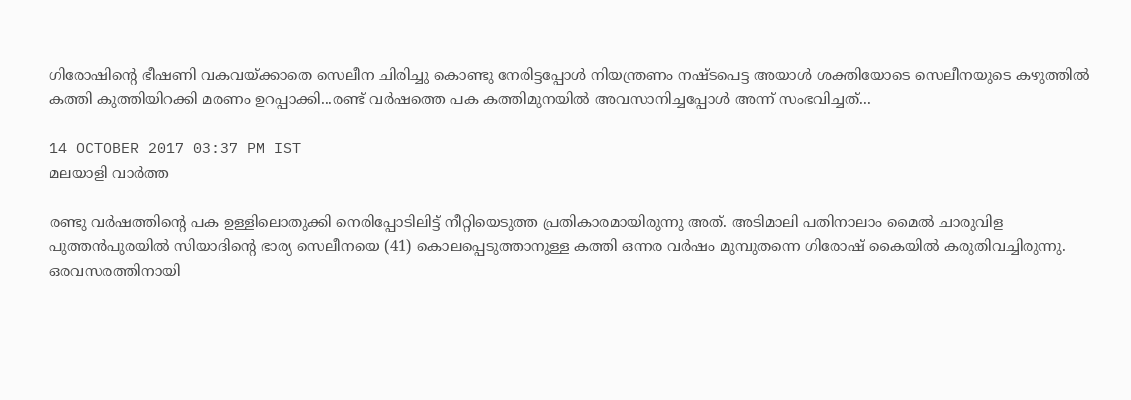ഗിരോഷിന്റെ ഭീഷണി വകവയ്ക്കാതെ സെലീന ചിരിച്ചു കൊണ്ടു നേരിട്ടപ്പോൾ നിയന്ത്രണം നഷ്ടപെട്ട അയാൾ ശക്തിയോടെ സെലീനയുടെ കഴുത്തിൽ കത്തി കുത്തിയിറക്കി മരണം ഉറപ്പാക്കി...രണ്ട് വർഷത്തെ പക കത്തിമുനയിൽ അവസാനിച്ചപ്പോൾ അന്ന് സംഭവിച്ചത്...

14 OCTOBER 2017 03:37 PM IST
മലയാളി വാര്‍ത്ത

രണ്ടു വര്‍ഷത്തിന്റെ പക ഉള്ളിലൊതുക്കി നെരിപ്പോടിലിട്ട് നീറ്റിയെടുത്ത പ്രതികാരമായിരുന്നു അത്. അടിമാലി പതിനാലാം മൈല്‍ ചാരുവിള പുത്തന്‍പുരയില്‍ സിയാദിന്റെ ഭാര്യ സെലീനയെ (41) കൊലപ്പെടുത്താനുള്ള കത്തി ഒന്നര വര്‍ഷം മുമ്പുതന്നെ ഗിരോഷ് കൈയില്‍ കരുതിവച്ചിരുന്നു. ഒരവസരത്തിനായി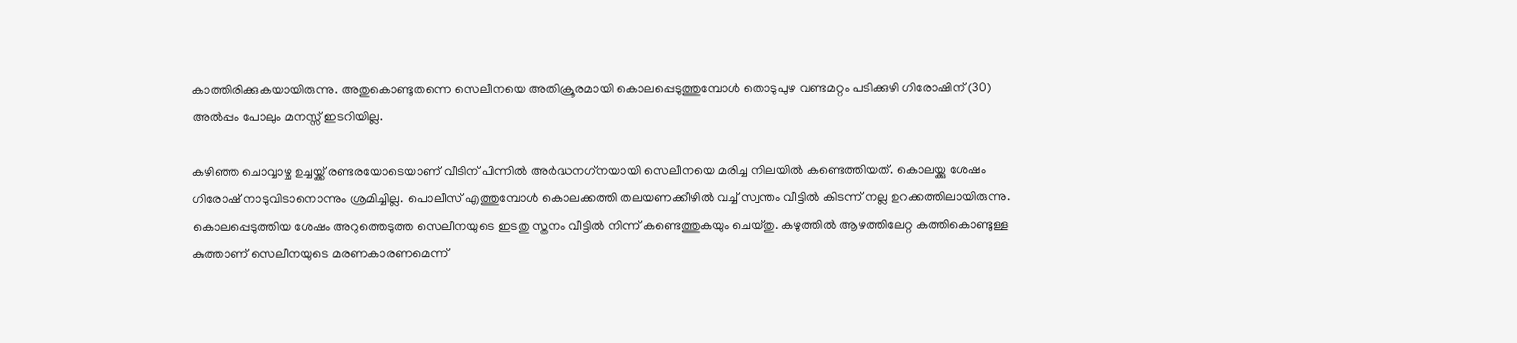കാത്തിരിക്കുകയായിരുന്നു. അതുകൊണ്ടുതന്നെ സെലീനയെ അതിക്രൂരമായി കൊലപ്പെടുത്തുമ്പോള്‍ തൊടുപുഴ വണ്ടമറ്റം പടിക്കുഴി ഗിരോഷിന് (30) അല്‍പ്പം പോലും മനസ്സ് ഇടറിയില്ല.

കഴിഞ്ഞ ചൊവ്വാഴ്ച ഉച്ചയ്ക്ക് രണ്ടരയോടെയാണ് വീടിന് പിന്നില്‍ അര്‍ദ്ധനഗ്‌നയായി സെലീനയെ മരിച്ച നിലയില്‍ കണ്ടെത്തിയത്. കൊലയ്ക്കു ശേഷം ഗിരോഷ് നാടുവിടാനൊന്നും ശ്രമിച്ചില്ല. പൊലീസ് എത്തുമ്പോള്‍ കൊലക്കത്തി തലയണക്കീഴില്‍ വച്ച് സ്വന്തം വീട്ടില്‍ കിടന്ന് നല്ല ഉറക്കത്തിലായിരുന്നു. കൊലപ്പെടുത്തിയ ശേഷം അറുത്തെടുത്ത സെലീനയുടെ ഇടതു സ്തനം വീട്ടില്‍ നിന്ന് കണ്ടെത്തുകയും ചെയ്തു. കഴുത്തില്‍ ആഴത്തിലേറ്റ കത്തികൊണ്ടുള്ള കുത്താണ് സെലീനയുടെ മരണകാരണമെന്ന്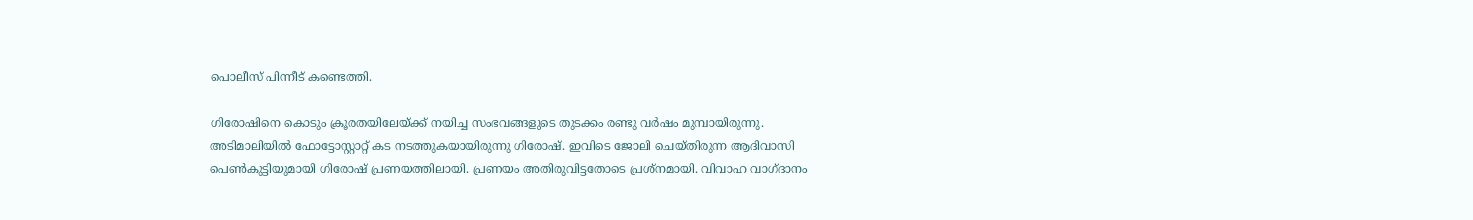പൊലീസ് പിന്നീട് കണ്ടെത്തി.

ഗിരോഷിനെ കൊടും ക്രൂരതയിലേയ്ക്ക് നയിച്ച സംഭവങ്ങളുടെ തുടക്കം രണ്ടു വര്‍ഷം മുമ്പായിരുന്നു. അടിമാലിയില്‍ ഫോട്ടോസ്റ്റാറ്റ് കട നടത്തുകയായിരുന്നു ഗിരോഷ്. ഇവിടെ ജോലി ചെയ്തിരുന്ന ആദിവാസി പെണ്‍കുട്ടിയുമായി ഗിരോഷ് പ്രണയത്തിലായി. പ്രണയം അതിരുവിട്ടതോടെ പ്രശ്‌നമായി. വിവാഹ വാഗ്ദാനം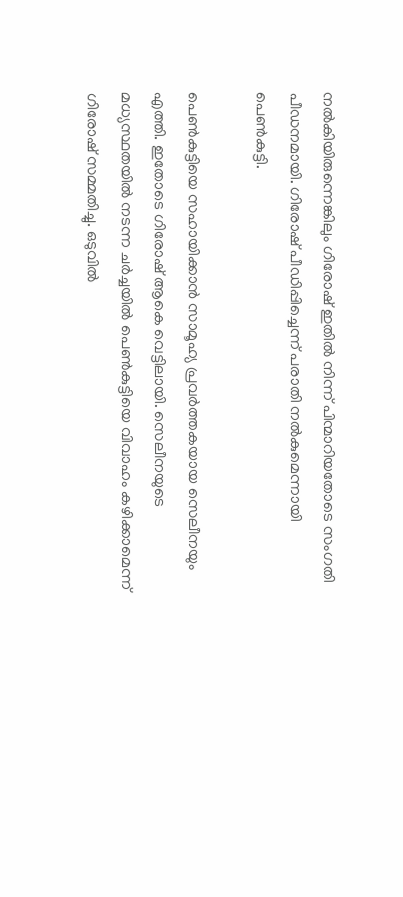നല്‍കിയിരുന്നെങ്കിലും ഗിരോഷ് ഇതില്‍ നിന്ന് പിന്മാറിയതോടെ സംഗതി പീഡനമായി. ഗിരോഷ് പീഡിപ്പിച്ചെന്ന് പരാതി നല്‍കുമെന്നായി പെണ്‍കുട്ടി.

പെണ്‍കുട്ടിയെ സഹായിക്കാന്‍ സാമൂഹ്യ പ്രവര്‍ത്തകയായ സെലീനയും എത്തി. ഇതോടെ ഗിരോഷ് ആകെ വെട്ടിലായി. സെലീനയുടെ മധ്യസ്ഥതയില്‍ നടന്ന ചര്‍ച്ചയില്‍ പെണ്‍കുട്ടിയെ വിവാഹം കഴിക്കാമെന്ന് ഗിരോഷ് സമ്മതിച്ചു. ഒടുവില്‍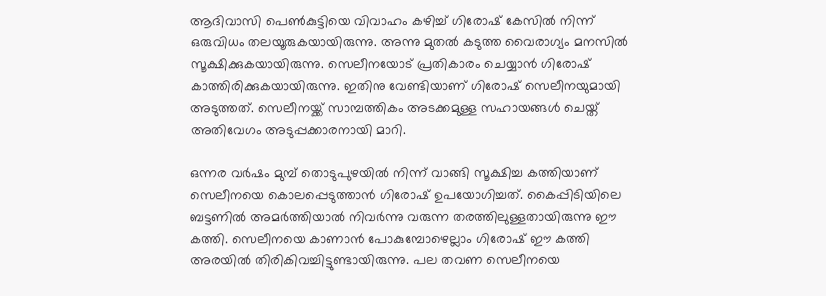ആദിവാസി പെണ്‍കുട്ടിയെ വിവാഹം കഴിച്ച് ഗിരോഷ് കേസില്‍ നിന്ന് ഒരുവിധം തലയൂരുകയായിരുന്നു. അന്നു മുതല്‍ കടുത്ത വൈരാഗ്യം മനസില്‍ സൂക്ഷിക്കുകയായിരുന്നു. സെലീനയോട് പ്രതികാരം ചെയ്യാന്‍ ഗിരോഷ് കാത്തിരിക്കുകയായിരുന്നു. ഇതിനു വേണ്ടിയാണ് ഗിരോഷ് സെലീനയുമായി അടുത്തത്. സെലീനയ്ക്ക് സാമ്പത്തികം അടക്കമുള്ള സഹായങ്ങള്‍ ചെയ്ത് അതിവേഗം അടുപ്പക്കാരനായി മാറി.

ഒന്നര വര്‍ഷം മുമ്പ് തൊടുപുഴയില്‍ നിന്ന് വാങ്ങി സൂക്ഷിച്ച കത്തിയാണ് സെലീനയെ കൊലപ്പെടുത്താന്‍ ഗിരോഷ് ഉപയോഗിച്ചത്. കൈപ്പിടിയിലെ ബട്ടണില്‍ അമര്‍ത്തിയാല്‍ നിവര്‍ന്നു വരുന്ന തരത്തിലുള്ളതായിരുന്നു ഈ കത്തി. സെലീനയെ കാണാന്‍ പോകുമ്പോഴെല്ലാം ഗിരോഷ് ഈ കത്തി അരയില്‍ തിരികിവച്ചിട്ടുണ്ടായിരുന്നു. പല തവണ സെലീനയെ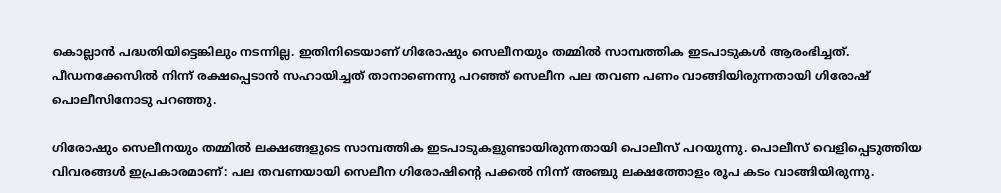കൊല്ലാന്‍ പദ്ധതിയിട്ടെങ്കിലും നടന്നില്ല. ഇതിനിടെയാണ് ഗിരോഷും സെലീനയും തമ്മില്‍ സാമ്പത്തിക ഇടപാടുകള്‍ ആരംഭിച്ചത്. പീഡനക്കേസില്‍ നിന്ന് രക്ഷപ്പെടാന്‍ സഹായിച്ചത് താനാണെന്നു പറഞ്ഞ് സെലീന പല തവണ പണം വാങ്ങിയിരുന്നതായി ഗിരോഷ് പൊലീസിനോടു പറഞ്ഞു.

ഗിരോഷും സെലീനയും തമ്മില്‍ ലക്ഷങ്ങളുടെ സാമ്പത്തിക ഇടപാടുകളുണ്ടായിരുന്നതായി പൊലീസ് പറയുന്നു. പൊലീസ് വെളിപ്പെടുത്തിയ വിവരങ്ങള്‍ ഇപ്രകാരമാണ്: പല തവണയായി സെലീന ഗിരോഷിന്റെ പക്കല്‍ നിന്ന് അഞ്ചു ലക്ഷത്തോളം രൂപ കടം വാങ്ങിയിരുന്നു.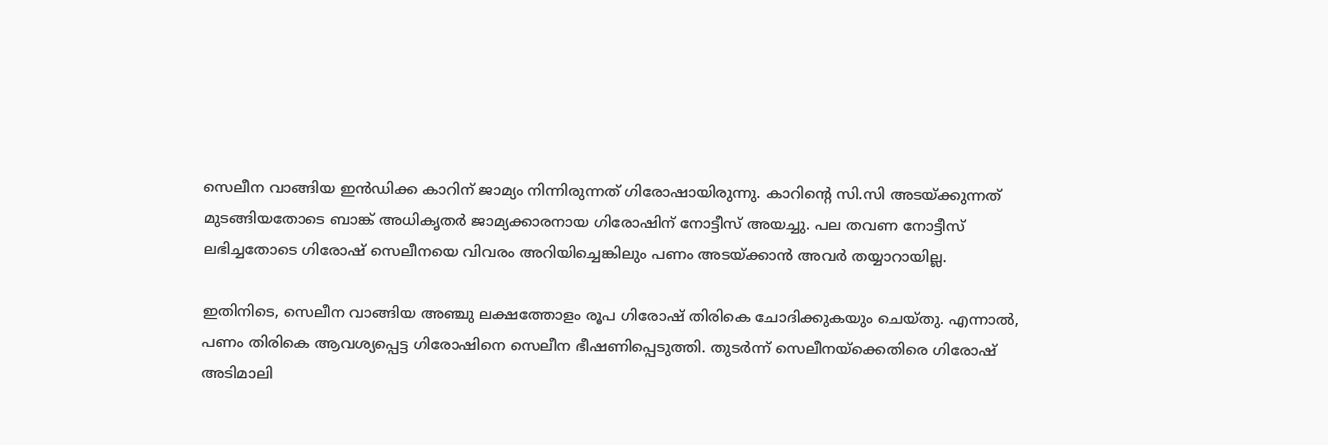സെലീന വാങ്ങിയ ഇന്‍ഡിക്ക കാറിന് ജാമ്യം നിന്നിരുന്നത് ഗിരോഷായിരുന്നു. കാറിന്റെ സി.സി അടയ്ക്കുന്നത് മുടങ്ങിയതോടെ ബാങ്ക് അധികൃതര്‍ ജാമ്യക്കാരനായ ഗിരോഷിന് നോട്ടീസ് അയച്ചു. പല തവണ നോട്ടീസ് ലഭിച്ചതോടെ ഗിരോഷ് സെലീനയെ വിവരം അറിയിച്ചെങ്കിലും പണം അടയ്ക്കാന്‍ അവര്‍ തയ്യാറായില്ല.

ഇതിനിടെ, സെലീന വാങ്ങിയ അഞ്ചു ലക്ഷത്തോളം രൂപ ഗിരോഷ് തിരികെ ചോദിക്കുകയും ചെയ്തു. എന്നാല്‍, പണം തിരികെ ആവശ്യപ്പെട്ട ഗിരോഷിനെ സെലീന ഭീഷണിപ്പെടുത്തി. തുടര്‍ന്ന് സെലീനയ്‌ക്കെതിരെ ഗിരോഷ് അടിമാലി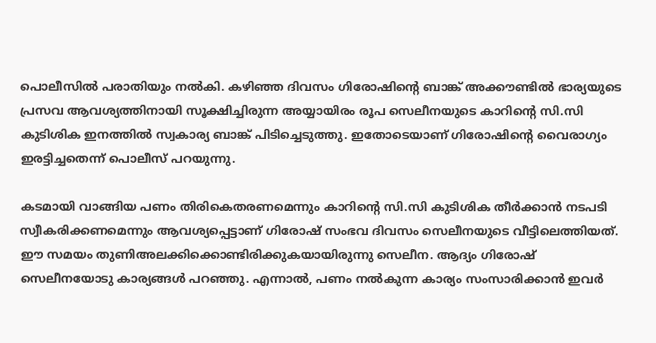പൊലീസില്‍ പരാതിയും നല്‍കി. കഴിഞ്ഞ ദിവസം ഗിരോഷിന്റെ ബാങ്ക് അക്കൗണ്ടില്‍ ഭാര്യയുടെ പ്രസവ ആവശ്യത്തിനായി സൂക്ഷിച്ചിരുന്ന അയ്യായിരം രൂപ സെലീനയുടെ കാറിന്റെ സി.സി കുടിശിക ഇനത്തില്‍ സ്വകാര്യ ബാങ്ക് പിടിച്ചെടുത്തു. ഇതോടെയാണ് ഗിരോഷിന്റെ വൈരാഗ്യം ഇരട്ടിച്ചതെന്ന് പൊലീസ് പറയുന്നു.

കടമായി വാങ്ങിയ പണം തിരികെതരണമെന്നും കാറിന്റെ സി.സി കുടിശിക തീര്‍ക്കാന്‍ നടപടി സ്വീകരിക്കണമെന്നും ആവശ്യപ്പെട്ടാണ് ഗിരോഷ് സംഭവ ദിവസം സെലീനയുടെ വീട്ടിലെത്തിയത്. ഈ സമയം തുണിഅലക്കിക്കൊണ്ടിരിക്കുകയായിരുന്നു സെലീന. ആദ്യം ഗിരോഷ് സെലീനയോടു കാര്യങ്ങള്‍ പറഞ്ഞു. എന്നാല്‍, പണം നല്‍കുന്ന കാര്യം സംസാരിക്കാന്‍ ഇവര്‍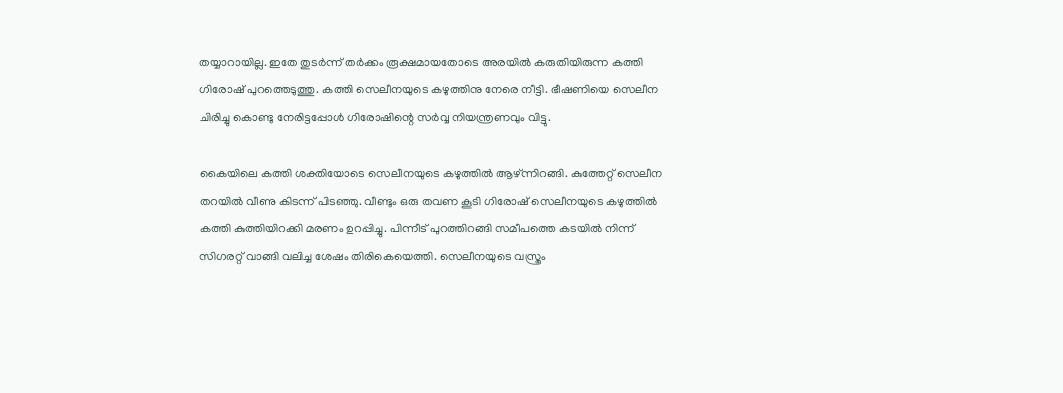തയ്യാറായില്ല. ഇതേ തുടര്‍ന്ന് തര്‍ക്കം രൂക്ഷമായതോടെ അരയില്‍ കരുതിയിരുന്ന കത്തി ഗിരോഷ് പുറത്തെടുത്തു. കത്തി സെലീനയുടെ കഴുത്തിനു നേരെ നീട്ടി. ഭീഷണിയെ സെലീന ചിരിച്ചു കൊണ്ടു നേരിട്ടപ്പോള്‍ ഗിരോഷിന്റെ സര്‍വ്വ നിയന്ത്രണവും വിട്ടു.

കൈയിലെ കത്തി ശക്തിയോടെ സെലീനയുടെ കഴുത്തില്‍ ആഴ്ന്നിറങ്ങി. കുത്തേറ്റ് സെലീന തറയില്‍ വീണു കിടന്ന് പിടഞ്ഞു. വീണ്ടും ഒരു തവണ കൂടി ഗിരോഷ് സെലീനയുടെ കഴുത്തില്‍ കത്തി കുത്തിയിറക്കി മരണം ഉറപ്പിച്ചു. പിന്നീട് പുറത്തിറങ്ങി സമീപത്തെ കടയില്‍ നിന്ന് സിഗരറ്റ് വാങ്ങി വലിച്ച ശേഷം തിരികെയെത്തി. സെലീനയുടെ വസ്ത്രം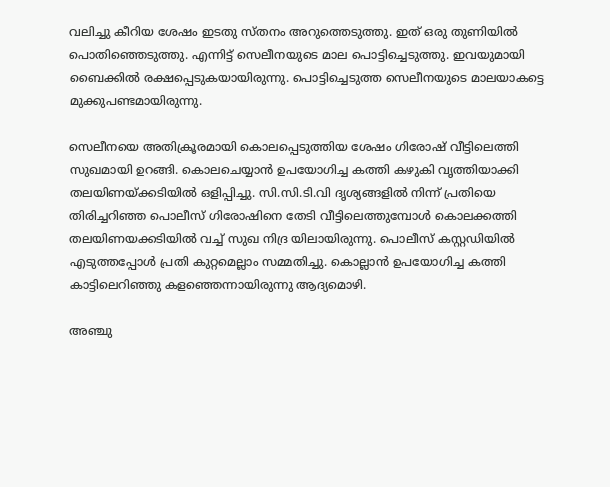വലിച്ചു കീറിയ ശേഷം ഇടതു സ്തനം അറുത്തെടുത്തു. ഇത് ഒരു തുണിയില്‍ പൊതിഞ്ഞെടുത്തു. എന്നിട്ട് സെലീനയുടെ മാല പൊട്ടിച്ചെടുത്തു. ഇവയുമായി ബൈക്കില്‍ രക്ഷപ്പെടുകയായിരുന്നു. പൊട്ടിച്ചെടുത്ത സെലീനയുടെ മാലയാകട്ടെ മുക്കുപണ്ടമായിരുന്നു.

സെലീനയെ അതിക്രൂരമായി കൊലപ്പെടുത്തിയ ശേഷം ഗിരോഷ് വീട്ടിലെത്തി സുഖമായി ഉറങ്ങി. കൊലചെയ്യാന്‍ ഉപയോഗിച്ച കത്തി കഴുകി വൃത്തിയാക്കി തലയിണയ്ക്കടിയില്‍ ഒളിപ്പിച്ചു. സി.സി.ടി.വി ദൃശ്യങ്ങളില്‍ നിന്ന് പ്രതിയെ തിരിച്ചറിഞ്ഞ പൊലീസ് ഗിരോഷിനെ തേടി വീട്ടിലെത്തുമ്പോള്‍ കൊലക്കത്തി തലയിണയക്കടിയില്‍ വച്ച് സുഖ നിദ്ര യിലായിരുന്നു. പൊലീസ് കസ്റ്റഡിയില്‍ എടുത്തപ്പോള്‍ പ്രതി കുറ്റമെല്ലാം സമ്മതിച്ചു. കൊല്ലാന്‍ ഉപയോഗിച്ച കത്തി കാട്ടിലെറിഞ്ഞു കളഞ്ഞെന്നായിരുന്നു ആദ്യമൊഴി.

അഞ്ചു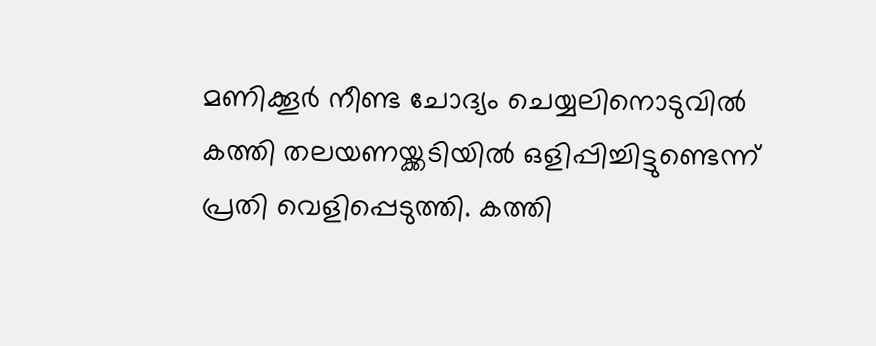മണിക്കൂര്‍ നീണ്ട ചോദ്യം ചെയ്യലിനൊടുവില്‍ കത്തി തലയണയ്ക്കടിയില്‍ ഒളിപ്പിച്ചിട്ടുണ്ടെന്ന് പ്രതി വെളിപ്പെടുത്തി. കത്തി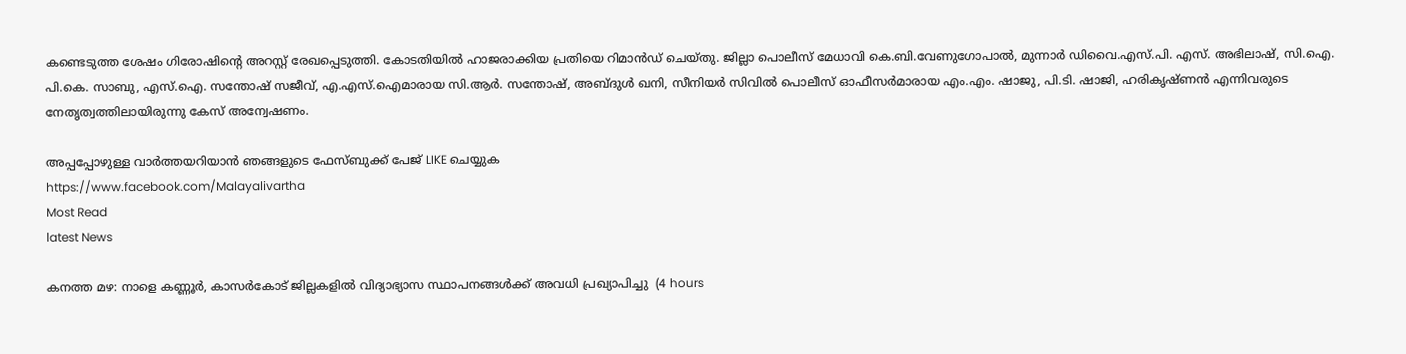കണ്ടെടുത്ത ശേഷം ഗിരോഷിന്റെ അറസ്റ്റ് രേഖപ്പെടുത്തി. കോടതിയില്‍ ഹാജരാക്കിയ പ്രതിയെ റിമാന്‍ഡ് ചെയ്തു. ജില്ലാ പൊലീസ് മേധാവി കെ.ബി.വേണുഗോപാല്‍, മുന്നാര്‍ ഡിവൈ.എസ്.പി. എസ്. അഭിലാഷ്, സി.ഐ. പി.കെ. സാബു, എസ്.ഐ. സന്തോഷ് സജീവ്, എ.എസ്.ഐമാരായ സി.ആര്‍. സന്തോഷ്, അബ്ദുള്‍ ഖനി, സീനിയര്‍ സിവില്‍ പൊലീസ് ഓഫീസര്‍മാരായ എം.എം. ഷാജു, പി.ടി. ഷാജി, ഹരികൃഷ്ണന്‍ എന്നിവരുടെ നേതൃത്വത്തിലായിരുന്നു കേസ് അന്വേഷണം.

അപ്പപ്പോഴുള്ള വാര്‍ത്തയറിയാന്‍ ഞങ്ങളുടെ ഫേസ്‌ബുക്ക്‌ പേജ് LIKE ചെയ്യുക
https://www.facebook.com/Malayalivartha
Most Read
latest News

കനത്ത മഴ: നാളെ കണ്ണൂര്‍, കാസര്‍കോട് ജില്ലകളില്‍ വിദ്യാഭ്യാസ സ്ഥാപനങ്ങള്‍ക്ക് അവധി പ്രഖ്യാപിച്ചു  (4 hours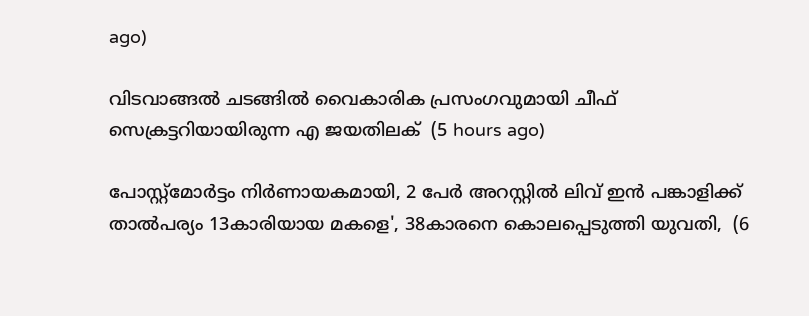ago)

വിടവാങ്ങല്‍ ചടങ്ങില്‍ വൈകാരിക പ്രസംഗവുമായി ചീഫ് സെക്രട്ടറിയായിരുന്ന എ ജയതിലക്  (5 hours ago)

പോസ്റ്റ്മോർട്ടം നിർണായകമായി, 2 പേർ അറസ്റ്റിൽ ലിവ് ഇൻ പങ്കാളിക്ക് താൽപര്യം 13കാരിയായ മകളെ', 38കാരനെ കൊലപ്പെടുത്തി യുവതി,  (6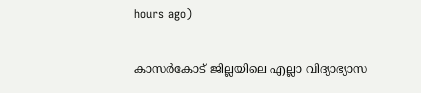hours ago)

കാസർകോട് ജില്ലയിലെ എല്ലാ വിദ്യാഭ്യാസ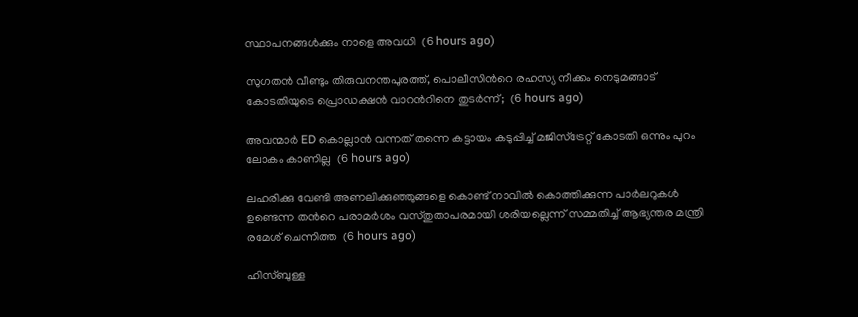സ്ഥാപനങ്ങൾക്കും നാളെ അവധി  (6 hours ago)

സുഗതൻ വീണ്ടും തിരുവനന്തപുരത്ത്, പൊലീസിന്‍റെ രഹസ്യ നീക്കം നെടുമങ്ങാട് കോടതിയുടെ പ്രൊഡക്ഷൻ വാറന്‍റിനെ തുടർന്ന്;  (6 hours ago)

അവന്മാർ ED കൊല്ലാൻ വന്നത് തന്നെ കട്ടായം കടുപ്പിച്ച് മജിസ്ട്രേറ്റ് കോടതി ഒന്നും പുറം ലോകം കാണില്ല  (6 hours ago)

ലഹരിക്കു വേണ്ടി അണലിക്കുഞ്ഞുങ്ങളെ കൊണ്ട് നാവിൽ കൊത്തിക്കുന്ന പാർലറുകൾ ഉണ്ടെന്ന തന്‍റെ പരാമർശം വസ്തുതാപരമായി ശരിയല്ലെന്ന് സമ്മതിച്ച് ആഭ്യന്തര മന്ത്രി രമേശ് ചെന്നിത്ത  (6 hours ago)

ഹിസ്ബുള്ള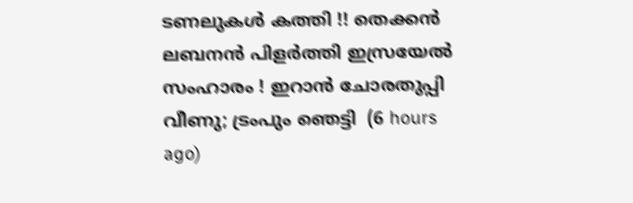ടണലുകള്‍ കത്തി !! തെക്കന്‍ ലബനന്‍ പിളര്‍ത്തി ഇസ്രയേല്‍ സംഹാരം ! ഇറാന്‍ ചോരതുപ്പി വീണു; ട്രംപും ഞെട്ടി  (6 hours ago)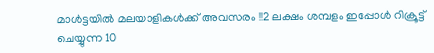മാൾട്ടയിൽ മലയാളികൾക്ക് അവസരം !!2 ലക്ഷം ശമ്പളം ഇപ്പോൾ റിക്രൂട്ട് ചെയ്യുന്ന 10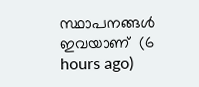സ്ഥാപനങ്ങൾ ഇവയാണ്  (6 hours ago)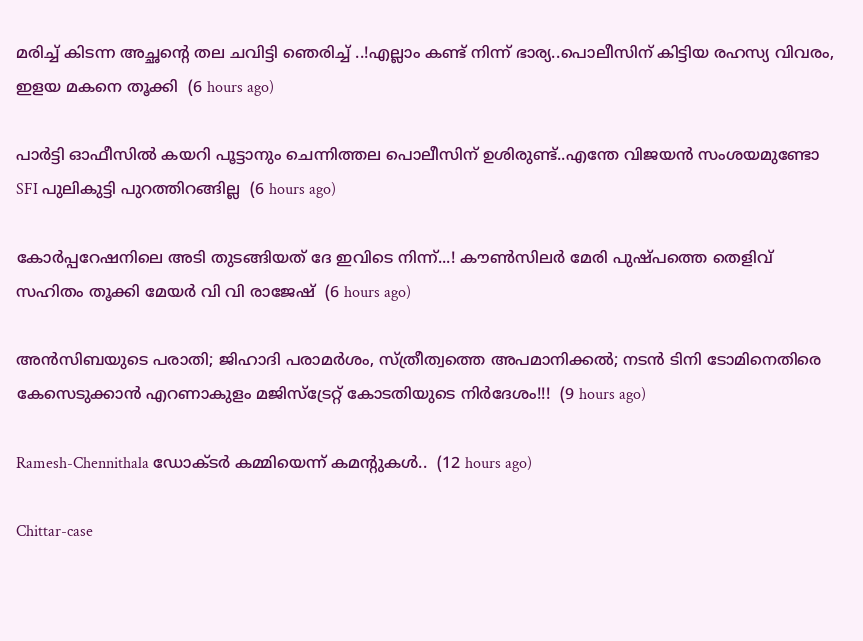മരിച്ച് കിടന്ന അച്ഛന്റെ തല ചവിട്ടി ഞെരിച്ച് ..!എല്ലാം കണ്ട് നിന്ന് ഭാര്യ..പൊലീസിന് കിട്ടിയ രഹസ്യ വിവരം, ഇളയ മകനെ തൂക്കി  (6 hours ago)

പാർട്ടി ഓഫീസിൽ കയറി പൂട്ടാനും ചെന്നിത്തല പൊലീസിന് ഉശിരുണ്ട്..എന്തേ വിജയൻ സംശയമുണ്ടോ SFI പുലികുട്ടി പുറത്തിറങ്ങില്ല  (6 hours ago)

കോർപ്പറേഷനിലെ അടി തുടങ്ങിയത് ദേ ഇവിടെ നിന്ന്...! കൗൺസിലർ മേരി പുഷ്പത്തെ തെളിവ് സഹിതം തൂക്കി മേയർ വി വി രാജേഷ്  (6 hours ago)

അൻസിബയുടെ പരാതി; ജിഹാദി പരാമർശം, സ്ത്രീത്വത്തെ അപമാനിക്കൽ; നടൻ ടിനി ടോമിനെതിരെ കേസെടുക്കാൻ എറണാകുളം മജിസ്ട്രേറ്റ് കോടതിയുടെ നിർദേശം!!!  (9 hours ago)

Ramesh-Chennithala ഡോക്ടർ കമ്മിയെന്ന് കമന്റുകൾ..  (12 hours ago)

Chittar-case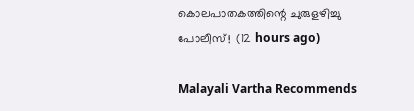കൊലപാതകത്തിന്റെ ചുരുളഴിച്ചു പോലീസ്!  (12 hours ago)

Malayali Vartha Recommends